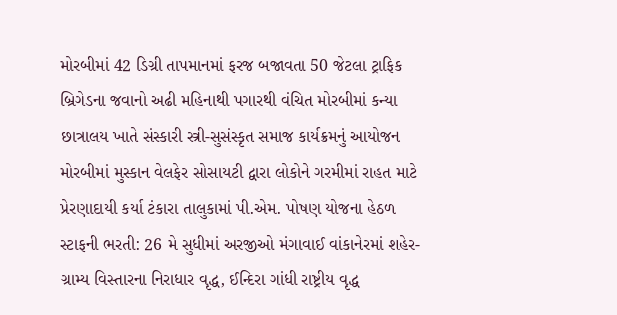મોરબીમાં 42 ડિગ્રી તાપમાનમાં ફરજ બજાવતા 50 જેટલા ટ્રાફિક બ્રિગેડના જવાનો અઢી મહિનાથી પગારથી વંચિત મોરબીમાં કન્યા છાત્રાલય ખાતે સંસ્કારી સ્ત્રી-સુસંસ્કૃત સમાજ કાર્યક્રમનું આયોજન મોરબીમાં મુસ્કાન વેલફેર સોસાયટી દ્વારા લોકોને ગરમીમાં રાહત માટે પ્રેરણાદાયી કર્યા ટંકારા તાલુકામાં પી.એમ. પોષણ યોજના હેઠળ સ્ટાફની ભરતી: 26 મે સુધીમાં અરજીઓ મંગાવાઈ વાંકાનેરમાં શહેર-ગ્રામ્ય વિસ્તારના નિરાધાર વૃદ્ધ, ઈન્દિરા ગાંધી રાષ્ટ્રીય વૃદ્ધ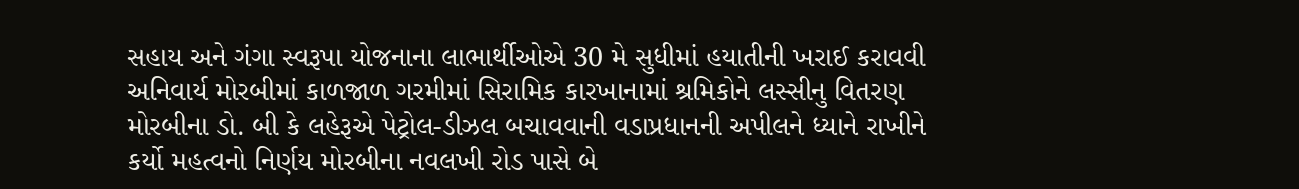સહાય અને ગંગા સ્વરૂપા યોજનાના લાભાર્થીઓએ 30 મે સુધીમાં હયાતીની ખરાઈ કરાવવી અનિવાર્ય મોરબીમાં કાળજાળ ગરમીમાં સિરામિક કારખાનામાં શ્રમિકોને લસ્સીનુ વિતરણ મોરબીના ડો. બી કે લહેરૂએ પેટ્રોલ-ડીઝલ બચાવવાની વડાપ્રધાનની અપીલને ધ્યાને રાખીને કર્યો મહત્વનો નિર્ણય મોરબીના નવલખી રોડ પાસે બે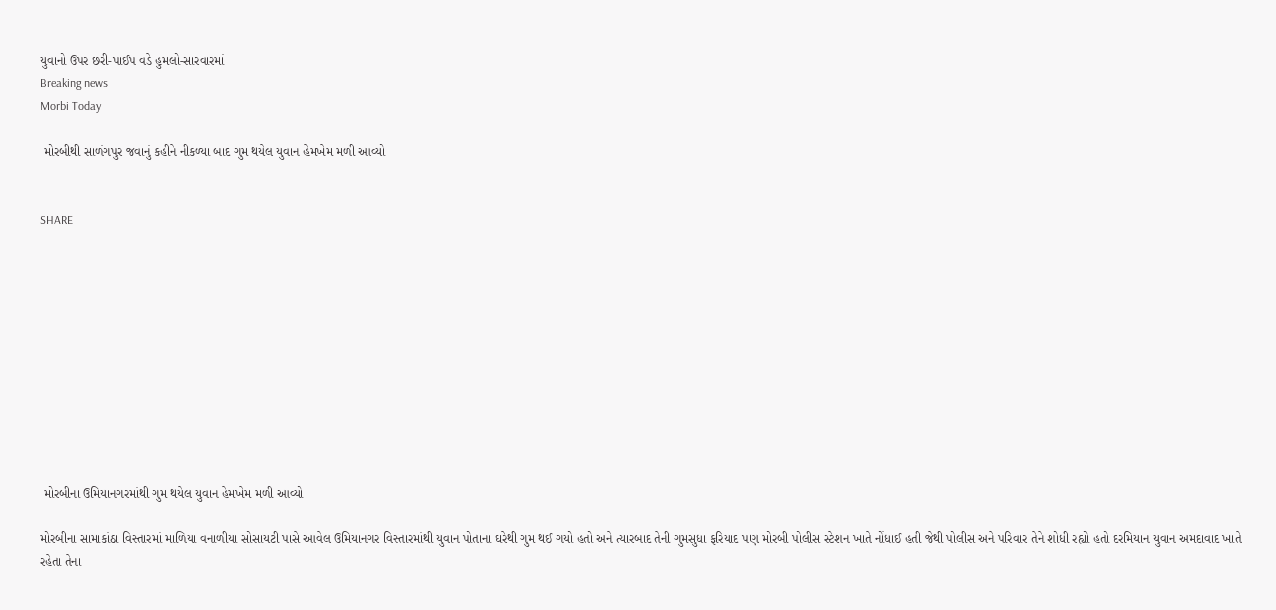યુવાનો ઉપર છરી-પાઈપ વડે હુમલો-સારવારમાં
Breaking news
Morbi Today

 મોરબીથી સાળંગપુર જવાનું કહીને નીકળ્યા બાદ ગુમ થયેલ યુવાન હેમખેમ મળી આવ્યો


SHARE











 મોરબીના ઉમિયાનગરમાંથી ગુમ થયેલ યુવાન હેમખેમ મળી આવ્યો

મોરબીના સામાકાંઠા વિસ્તારમાં માળિયા વનાળીયા સોસાયટી પાસે આવેલ ઉમિયાનગર વિસ્તારમાંથી યુવાન પોતાના ઘરેથી ગુમ થઈ ગયો હતો અને ત્યારબાદ તેની ગુમસુધા ફરિયાદ પણ મોરબી પોલીસ સ્ટેશન ખાતે નોંધાઈ હતી જેથી પોલીસ અને પરિવાર તેને શોધી રહ્યો હતો દરમિયાન યુવાન અમદાવાદ ખાતે રહેતા તેના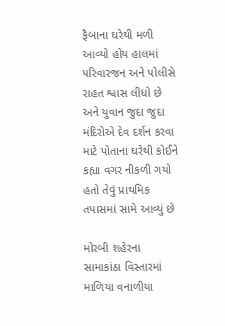ફૈબાના ઘરેથી મળી આવ્યો હોય હાલમાં પરિવારજન અને પોલીસે રાહત શ્વાસ લીધો છે અને યુવાન જુદા જુદા મંદિરોએ દેવ દર્શન કરવા માટે પોતાના ઘરેથી કોઈને કહ્યા વગર નીકળી ગયો હતો તેવું પ્રાથમિક તપાસમાં સામે આવ્યું છે

મોરબી શહેરના સામાકાંઠા વિસ્તારમાં માળિયા વનાળીયા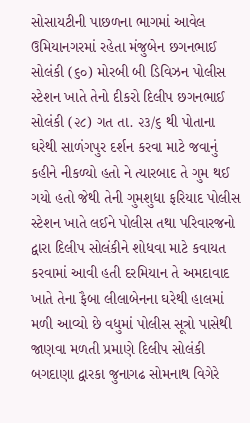સોસાયટીની પાછળના ભાગમાં આવેલ ઉમિયાનગરમાં રહેતા મંજુબેન છગનભાઈ સોલંકી (૬૦) મોરબી બી ડિવિઝન પોલીસ સ્ટેશન ખાતે તેનો દીકરો દિલીપ છગનભાઈ સોલંકી (૨૮) ગત તા. ૨૩/૬ થી પોતાના ઘરેથી સાળંગપુર દર્શન કરવા માટે જવાનું કહીને નીકળ્યો હતો ને ત્યારબાદ તે ગુમ થઈ ગયો હતો જેથી તેની ગુમશુધા ફરિયાદ પોલીસ સ્ટેશન ખાતે લઈને પોલીસ તથા પરિવારજનો દ્વારા દિલીપ સોલંકીને શોધવા માટે કવાયત કરવામાં આવી હતી દરમિયાન તે અમદાવાદ ખાતે તેના ફૈબા લીલાબેનના ઘરેથી હાલમાં મળી આવ્યો છે વધુમાં પોલીસ સૂત્રો પાસેથી જાણવા મળતી પ્રમાણે દિલીપ સોલંકી બગદાણા દ્વારકા જુનાગઢ સોમનાથ વિગેરે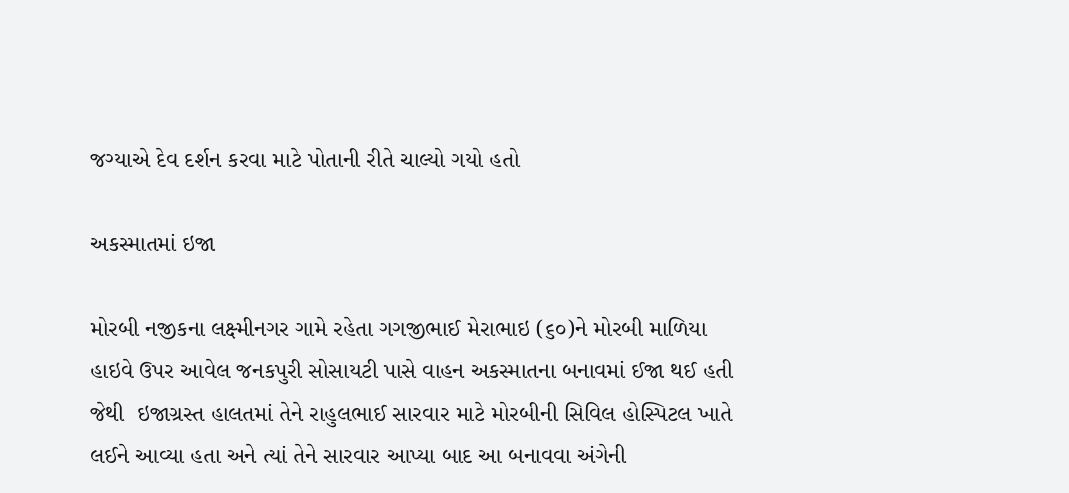જગ્યાએ દેવ દર્શન કરવા માટે પોતાની રીતે ચાલ્યો ગયો હતો

અકસ્માતમાં ઇજા

મોરબી નજીકના લક્ષ્મીનગર ગામે રહેતા ગગજીભાઈ મેરાભાઇ (૬૦)ને મોરબી માળિયા હાઇવે ઉપર આવેલ જનકપુરી સોસાયટી પાસે વાહન અકસ્માતના બનાવમાં ઈજા થઈ હતી જેથી  ઇજાગ્રસ્ત હાલતમાં તેને રાહુલભાઈ સારવાર માટે મોરબીની સિવિલ હોસ્પિટલ ખાતે લઈને આવ્યા હતા અને ત્યાં તેને સારવાર આપ્યા બાદ આ બનાવવા અંગેની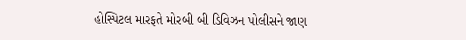હોસ્પિટલ મારફતે મોરબી બી ડિવિઝન પોલીસને જાણ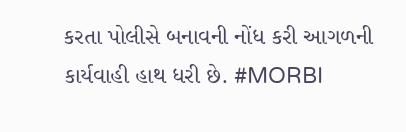કરતા પોલીસે બનાવની નોંધ કરી આગળની કાર્યવાહી હાથ ધરી છે. #MORBI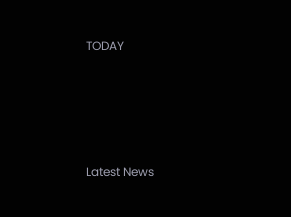TODAY






Latest News